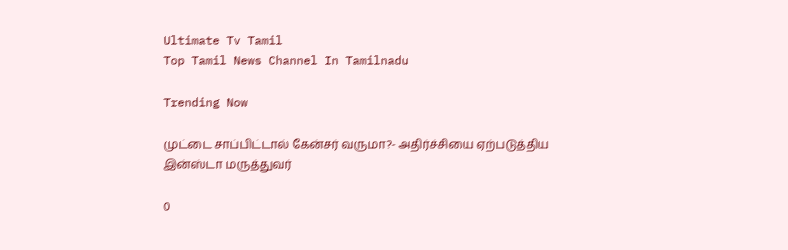Ultimate Tv Tamil
Top Tamil News Channel In Tamilnadu

Trending Now

முட்டை சாப்பிட்டால் கேன்சர் வருமா?- அதிர்ச்சியை ஏற்படுத்திய இன்ஸ்டா மருத்துவர்

0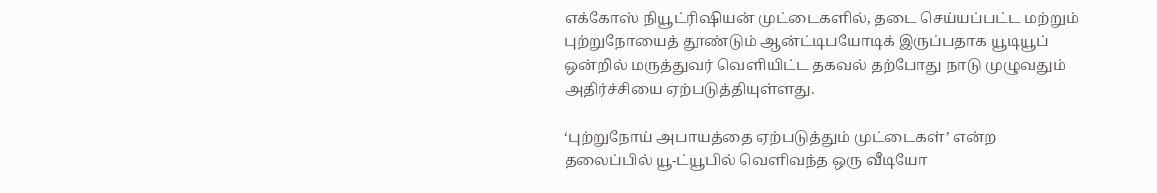எக்கோஸ் நியூட்ரிஷியன் முட்டைகளில், தடை செய்யப்பட்ட மற்றும் புற்றுநோயைத் தூண்டும் ஆன்ட்டிபயோடிக் இருப்பதாக யூடியூப் ஒன்றில் மருத்துவர் வெளியிட்ட தகவல் தற்போது நாடு முழுவதும் அதிர்ச்சியை ஏற்படுத்தியுள்ளது.

‘புற்றுநோய் அபாயத்தை ஏற்படுத்தும் முட்டைகள்’ என்ற தலைப்பில் யூ-ட்யூபில் வெளிவந்த ஒரு வீடியோ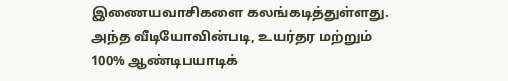இணையவாசிகளை கலங்கடித்துள்ளது. அந்த வீடியோவின்படி, உயர்தர மற்றும் 100% ஆண்டிபயாடிக்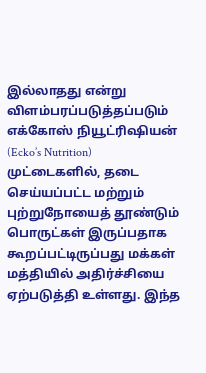இல்லாதது என்று விளம்பரப்படுத்தப்படும் எக்கோஸ் நியூட்ரிஷியன் (Ecko’s Nutrition) முட்டைகளில், தடை செய்யப்பட்ட மற்றும் புற்றுநோயைத் தூண்டும் பொருட்கள் இருப்பதாக கூறப்பட்டிருப்பது மக்கள் மத்தியில் அதிர்ச்சியை ஏற்படுத்தி உள்ளது. இந்த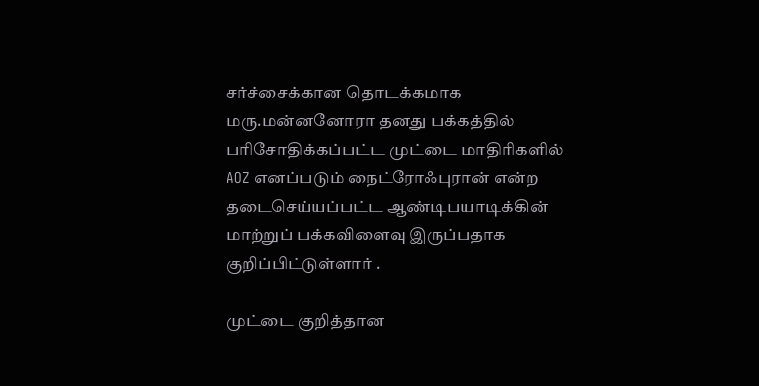சர்ச்சைக்கான தொடக்கமாக மரு.மன்னனோரா தனது பக்கத்தில் பரிசோதிக்கப்பட்ட முட்டை மாதிரிகளில் AOZ எனப்படும் நைட்ரோஃபுரான் என்ற தடைசெய்யப்பட்ட ஆண்டிபயாடிக்கின் மாற்றுப் பக்கவிளைவு இருப்பதாக குறிப்பிட்டுள்ளார் .

முட்டை குறித்தான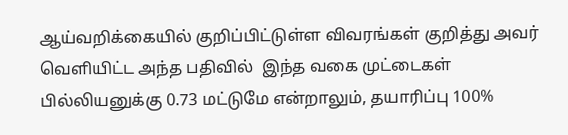ஆய்வறிக்கையில் குறிப்பிட்டுள்ள விவரங்கள் குறித்து அவர் வெளியிட்ட அந்த பதிவில்  இந்த வகை முட்டைகள்  பில்லியனுக்கு 0.73 மட்டுமே என்றாலும், தயாரிப்பு 100%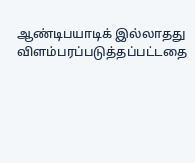ஆண்டிபயாடிக் இல்லாதது  விளம்பரப்படுத்தப்பட்டதை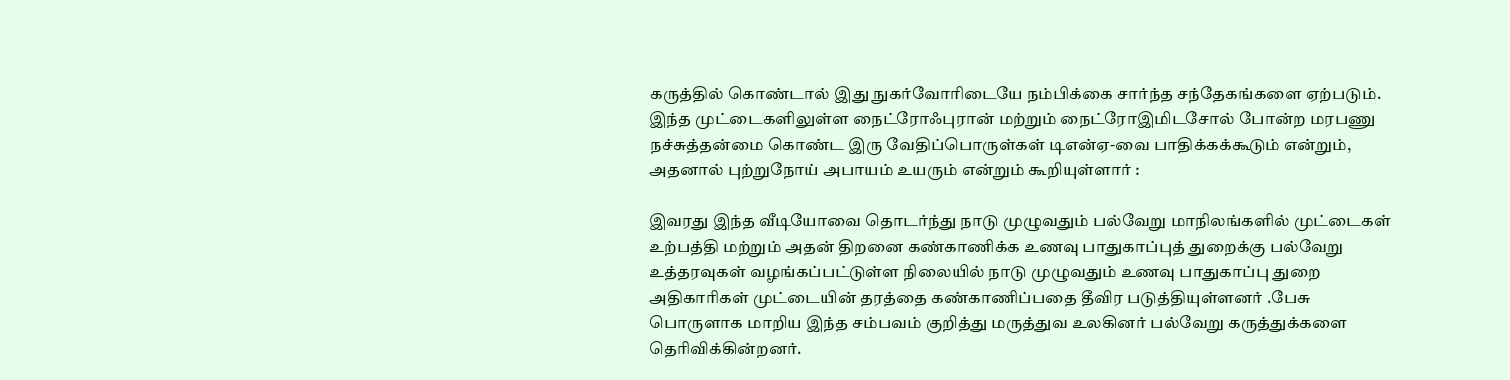கருத்தில் கொண்டால் இது நுகர்வோரிடையே நம்பிக்கை சார்ந்த சந்தேகங்களை ஏற்படும். இந்த முட்டைகளிலுள்ள நைட்ரோஃபுரான் மற்றும் நைட்ரோஇமிடசோல் போன்ற மரபணு நச்சுத்தன்மை கொண்ட இரு வேதிப்பொருள்கள் டிஎன்ஏ-வை பாதிக்கக்கூடும் என்றும், அதனால் புற்றுநோய் அபாயம் உயரும் என்றும் கூறியுள்ளார் :

இவரது இந்த வீடியோவை தொடர்ந்து நாடு முழுவதும் பல்வேறு மாநிலங்களில் முட்டைகள் உற்பத்தி மற்றும் அதன் திறனை கண்காணிக்க உணவு பாதுகாப்புத் துறைக்கு பல்வேறு உத்தரவுகள் வழங்கப்பட்டுள்ள நிலையில் நாடு முழுவதும் உணவு பாதுகாப்பு துறை அதிகாரிகள் முட்டையின் தரத்தை கண்காணிப்பதை தீவிர படுத்தியுள்ளனர் .பேசு பொருளாக மாறிய இந்த சம்பவம் குறித்து மருத்துவ உலகினர் பல்வேறு கருத்துக்களை தெரிவிக்கின்றனர்.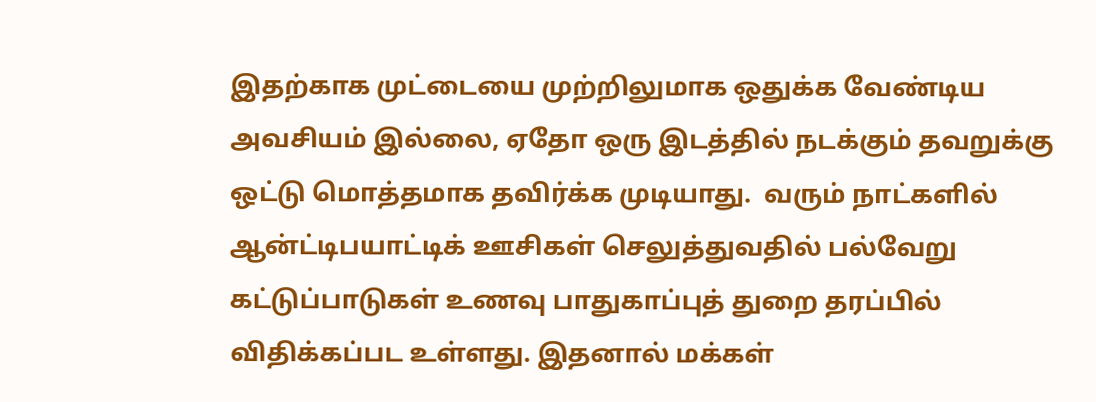இதற்காக முட்டையை முற்றிலுமாக ஒதுக்க வேண்டிய அவசியம் இல்லை, ஏதோ ஒரு இடத்தில் நடக்கும் தவறுக்கு ஒட்டு மொத்தமாக தவிர்க்க முடியாது.  வரும் நாட்களில் ஆன்ட்டிபயாட்டிக் ஊசிகள் செலுத்துவதில் பல்வேறு கட்டுப்பாடுகள் உணவு பாதுகாப்புத் துறை தரப்பில் விதிக்கப்பட உள்ளது. இதனால் மக்கள்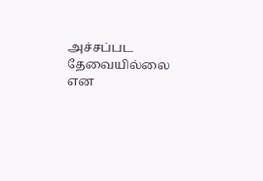அச்சப்பட தேவையில்லை என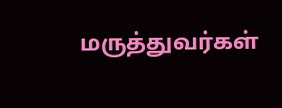மருத்துவர்கள்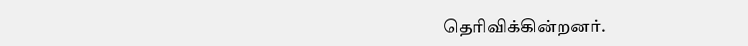தெரிவிக்கின்றனர்.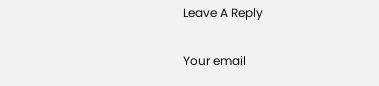Leave A Reply

Your email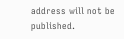address will not be published.